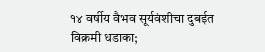१४ वर्षीय वैभव सूर्यवंशीचा दुबईत विक्रमी धडाका;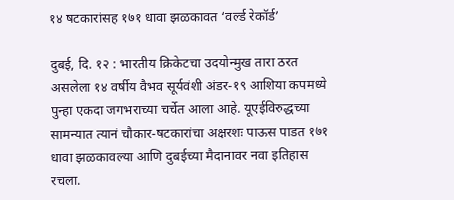१४ षटकारांसह १७१ धावा झळकावत ‘वर्ल्ड रेकॉर्ड’

दुबई, दि. १२ : भारतीय क्रिकेटचा उदयोन्मुख तारा ठरत असलेला १४ वर्षीय वैभव सूर्यवंशी अंडर-१९ आशिया कपमध्ये पुन्हा एकदा जगभराच्या चर्चेत आला आहे. यूएईविरुद्धच्या सामन्यात त्यानं चौकार-षटकारांचा अक्षरशः पाऊस पाडत १७१ धावा झळकावल्या आणि दुबईच्या मैदानावर नवा इतिहास रचला.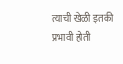त्याची खेळी इतकी प्रभावी होती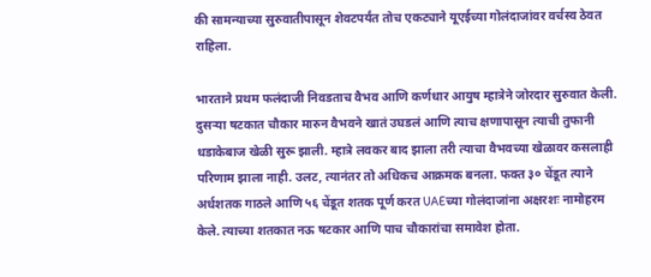की सामन्याच्या सुरुवातीपासून शेवटपर्यंत तोच एकट्याने यूएईच्या गोलंदाजांवर वर्चस्व ठेवत राहिला.

भारताने प्रथम फलंदाजी निवडताच वैभव आणि कर्णधार आयुष म्हात्रेने जोरदार सुरुवात केली. दुसऱ्या षटकात चौकार मारुन वैभवने खातं उघडलं आणि त्याच क्षणापासून त्याची तुफानी धडाकेबाज खेळी सुरू झाली. म्हात्रे लवकर बाद झाला तरी त्याचा वैभवच्या खेळावर कसलाही परिणाम झाला नाही. उलट, त्यानंतर तो अधिकच आक्रमक बनला. फक्त ३० चेंडूत त्याने अर्धशतक गाठले आणि ५६ चेंडूत शतक पूर्ण करत UAEच्या गोलंदाजांना अक्षरशः नामोहरम केले. त्याच्या शतकात नऊ षटकार आणि पाच चौकारांचा समावेश होता.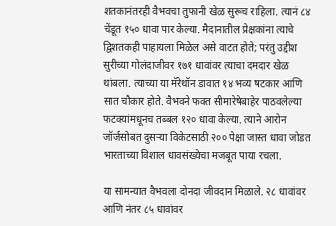शतकानंतरही वैभवचा तुफानी खेळ सुरूच राहिला. त्यानं ८४ चेंडूत १५० धावा पार केल्या. मैदानातील प्रेक्षकांना त्याचे द्विशतकही पाहायला मिळेल असे वाटत होते; परंतु उद्दीश सुरीच्या गोलंदाजीवर १७१ धावांवर त्याचा दमदार खेळ थांबला. त्याच्या या मॅरेथॉन डावात १४ भव्य षटकार आणि सात चौकार होते. वैभवने फक्त सीमारेषेबाहेर पाठवलेल्या फटक्यांमधूनच तब्बल १२० धावा केल्या. त्याने आरोन जॉर्जसोबत दुसऱ्या विकेटसाठी २०० पेक्षा जास्त धावा जोडत भारताच्या विशाल धावसंख्येचा मजबूत पाया रचला.

या सामन्यात वैभवला दोनदा जीवदान मिळाले. २८ धावांवर आणि नंतर ८५ धावांवर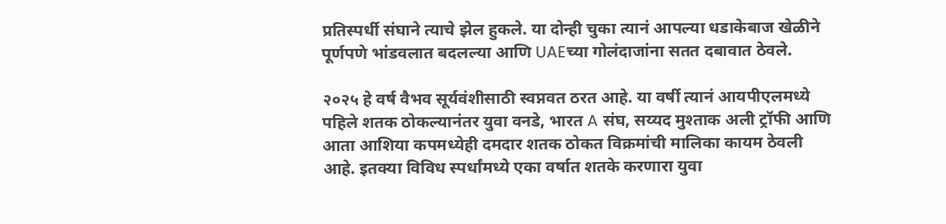प्रतिस्पर्धी संघाने त्याचे झेल हुकले. या दोन्ही चुका त्यानं आपल्या धडाकेबाज खेळीने पूर्णपणे भांडवलात बदलल्या आणि UAEच्या गोलंदाजांना सतत दबावात ठेवले.

२०२५ हे वर्ष वैभव सूर्यवंशीसाठी स्वप्नवत ठरत आहे. या वर्षी त्यानं आयपीएलमध्ये पहिले शतक ठोकल्यानंतर युवा वनडे, भारत A संघ, सय्यद मुश्ताक अली ट्रॉफी आणि आता आशिया कपमध्येही दमदार शतक ठोकत विक्रमांची मालिका कायम ठेवली आहे. इतक्या विविध स्पर्धांमध्ये एका वर्षात शतके करणारा युवा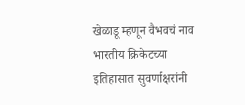खेळाडू म्हणून वैभवचं नाव भारतीय क्रिकेटच्या इतिहासात सुवर्णाक्षरांनी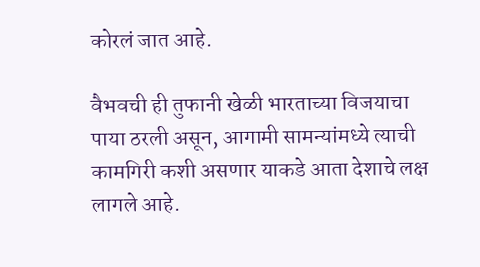कोरलं जात आहे.

वैभवची ही तुफानी खेळी भारताच्या विजयाचा पाया ठरली असून, आगामी सामन्यांमध्ये त्याची कामगिरी कशी असणार याकडे आता देशाचे लक्ष लागले आहे.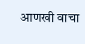आणखी वाचा